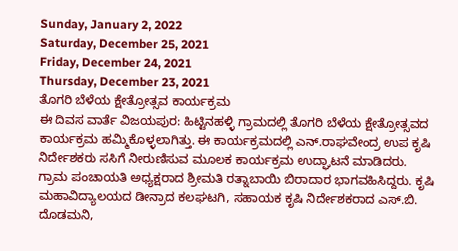Sunday, January 2, 2022
Saturday, December 25, 2021
Friday, December 24, 2021
Thursday, December 23, 2021
ತೊಗರಿ ಬೆಳೆಯ ಕ್ಷೇತ್ರೋತ್ಸವ ಕಾರ್ಯಕ್ರಮ
ಈ ದಿವಸ ವಾರ್ತೆ ವಿಜಯಪುರ: ಹಿಟ್ಟಿನಹಳ್ಳಿ ಗ್ರಾಮದಲ್ಲಿ ತೊಗರಿ ಬೆಳೆಯ ಕ್ಷೇತ್ರೋತ್ಸವದ ಕಾರ್ಯಕ್ರಮ ಹಮ್ಮಿಕೊಳ್ಳಲಾಗಿತ್ತು. ಈ ಕಾರ್ಯಕ್ರಮದಲ್ಲಿ ಎನ್.ರಾಘವೇಂದ್ರ ಉಪ ಕೃಷಿ ನಿರ್ದೇಶಕರು ಸಸಿಗೆ ನೀರುಣಿಸುವ ಮೂಲಕ ಕಾರ್ಯಕ್ರಮ ಉದ್ಘಾಟನೆ ಮಾಡಿದರು.
ಗ್ರಾಮ ಪಂಚಾಯತಿ ಅಧ್ಯಕ್ಷರಾದ ಶ್ರೀಮತಿ ರತ್ನಾಬಾಯಿ ಬಿರಾದಾರ ಭಾಗವಹಿಸಿದ್ದರು. ಕೃಷಿ ಮಹಾವಿದ್ಯಾಲಯದ ಡೀನ್ರಾದ ಕಲಘಟಗಿ, ಸಹಾಯಕ ಕೃಷಿ ನಿರ್ದೇಶಕರಾದ ಎಸ್.ಬಿ. ದೊಡಮನಿ,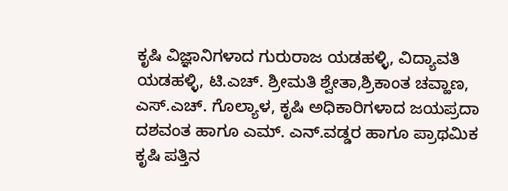ಕೃಷಿ ವಿಜ್ಞಾನಿಗಳಾದ ಗುರುರಾಜ ಯಡಹಳ್ಳಿ, ವಿದ್ಯಾವತಿ ಯಡಹಳ್ಳಿ, ಟಿ.ಎಚ್. ಶ್ರೀಮತಿ ಶ್ವೇತಾ,ಶ್ರಿಕಾಂತ ಚವ್ಹಾಣ, ಎಸ್.ಎಚ್. ಗೊಲ್ಯಾಳ, ಕೃಷಿ ಅಧಿಕಾರಿಗಳಾದ ಜಯಪ್ರದಾ ದಶವಂತ ಹಾಗೂ ಎಮ್. ಎನ್.ವಡ್ಡರ ಹಾಗೂ ಪ್ರಾಥಮಿಕ ಕೃಷಿ ಪತ್ತಿನ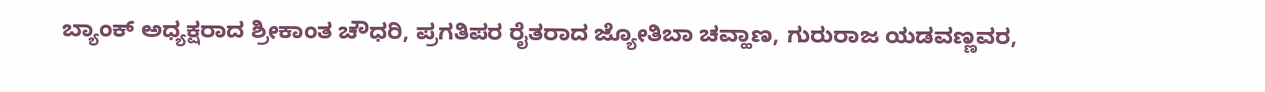ಬ್ಯಾಂಕ್ ಅಧ್ಯಕ್ಷರಾದ ಶ್ರೀಕಾಂತ ಚೌಧರಿ, ಪ್ರಗತಿಪರ ರೈತರಾದ ಜ್ಯೋತಿಬಾ ಚವ್ಹಾಣ, ಗುರುರಾಜ ಯಡವಣ್ಣವರ,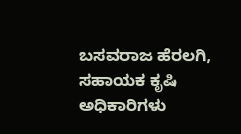ಬಸವರಾಜ ಹೆರಲಗಿ, ಸಹಾಯಕ ಕೃಷಿ ಅಧಿಕಾರಿಗಳು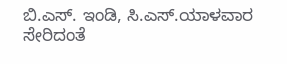ಬಿ.ಎಸ್. ಇಂಡಿ, ಸಿ.ಎಸ್.ಯಾಳವಾರ ಸೇರಿದಂತೆ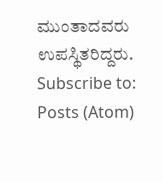ಮುಂತಾದವರು ಉಪಸ್ಥಿತರಿದ್ದರು.
Subscribe to:
Posts (Atom)